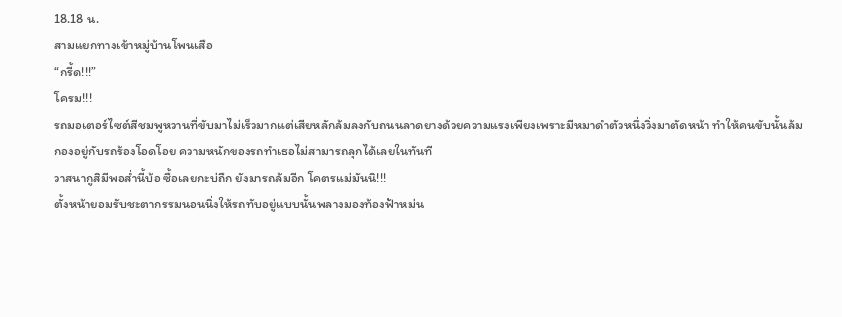18.18 น.
สามแยกทางเข้าหมู่บ้านโพนเสือ
“กรี้ด!!!”
โครม!!!
รถมอเตอร์ไซต์สีชมพูหวานที่ขับมาไม่เร็วมากแต่เสียหลักล้มลงกับถนนลาดยางด้วยความแรงเพียงเพราะมีหมาดำตัวหนึ่งวิ่งมาตัดหน้า ทำให้คนขับนั้นล้มกองอยู่กับรถร้องโอดโอย ความหนักของรถทำเธอไม่สามารถลุกได้เลยในทันที
วาสนากูสิมีพอส่ำนี้บ้อ ซื้อเลยกะบ่ถืก ยังมารถล้มอีก โคตรแม่มันนิ!!!
ตั้งหน้ายอมรับชะตากรรมนอนนิ่งให้รถทับอยู่แบบนั้นพลางมองท้องฟ้าหม่น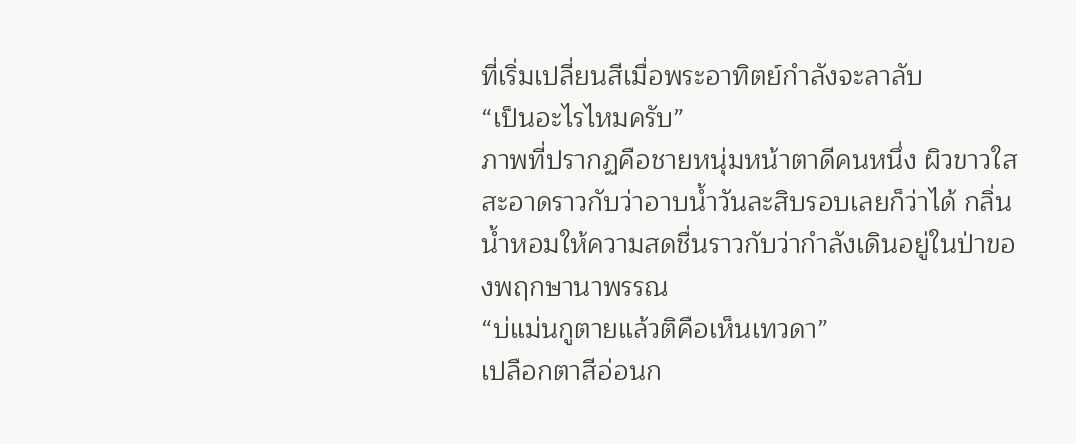ที่เริ่มเปลี่ยนสีเมื่อพระอาทิตย์กำลังจะลาลับ
“เป็นอะไรไหมครับ”
ภาพที่ปรากฏคือชายหนุ่มหน้าตาดีคนหนึ่ง ผิวขาวใสสะอาดราวกับว่าอาบน้ำวันละสิบรอบเลยก็ว่าได้ กลิ่นน้ำหอมให้ความสดชื่นราวกับว่ากำลังเดินอยู่ในป่าของพฤกษานาพรรณ
“บ่แม่นกูตายแล้วติคือเห็นเทวดา”
เปลือกตาสีอ่อนก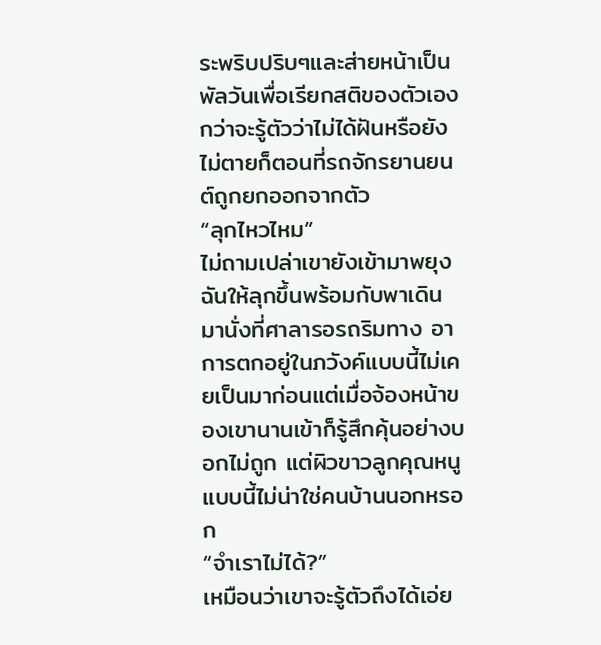ระพริบปริบๆและส่ายหน้าเป็นพัลวันเพื่อเรียกสติของตัวเอง กว่าจะรู้ตัวว่าไม่ได้ฝันหรือยังไม่ตายก็ตอนที่รถจักรยานยนต์ถูกยกออกจากตัว
“ลุกไหวไหม”
ไม่ถามเปล่าเขายังเข้ามาพยุงฉันให้ลุกขึ้นพร้อมกับพาเดินมานั่งที่ศาลารอรถริมทาง อาการตกอยู่ในภวังค์แบบนี้ไม่เคยเป็นมาก่อนแต่เมื่อจ้องหน้าของเขานานเข้าก็รู้สึกคุ้นอย่างบอกไม่ถูก แต่ผิวขาวลูกคุณหนูแบบนี้ไม่น่าใช่คนบ้านนอกหรอก
“จำเราไม่ได้?”
เหมือนว่าเขาจะรู้ตัวถึงได้เอ่ย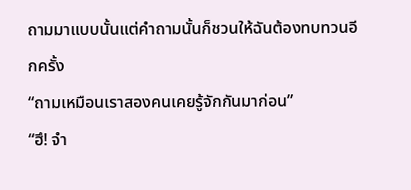ถามมาแบบนั้นแต่คำถามนั้นก็ชวนให้ฉันต้องทบทวนอีกครั้ง
“ถามเหมือนเราสองคนเคยรู้จักกันมาก่อน”
“ฮึ! จำ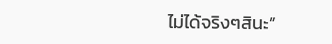ไม่ได้จริงๆสินะ”